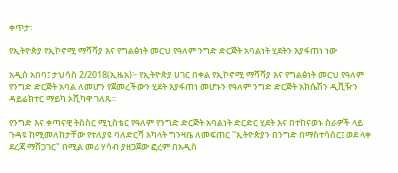ቀጥታ፡

የኢትዮጵያ የኢኮኖሚ ማሻሻያ እና የግልፅነት መርህ የዓለም ንግድ ድርጅት አባልነት ሂደትን እያፋጠነ ነው

አዲስ አበባ፤ ታህሳስ 2/2018(ኢዜአ)፦ የኢትዮጵያ ሀገር በቀል የኢኮኖሚ ማሻሻያ እና የግልፅነት መርህ የዓለም የንግድ ድርጅት አባል ለመሆን የጀመረችውን ሂደት እያፋጠነ መሆኑን የዓለም ንግድ ድርጅት አክሴሽን ዲቪዥን ዳይሬክተር ማይካ ኦሺካዋ ገለጹ፡፡

የንግድ እና ቀጣናዊ ትስስር ሚኒስቴር የዓለም የንግድ ድርጅት አባልነት ድርድር ሂደት እና በተከናወኑ ስራዎች ላይ ጉዳዩ ከሚመለከታቸው የተለያዩ ባለድርሻ አካላት ግንዛቤ ለመፍጠር "ኢትዮጵያን በንግድ በማስተሳሰር፤ ወደ ላቀ ደረጃ ማሸጋገር" በሚል መሪ ሃሳብ ያዘጋጀው ፎረም በአዲስ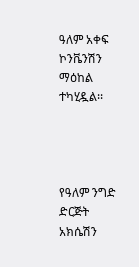ዓለም አቀፍ ኮንቬንሽን ማዕከል ተካሂዷል፡፡




የዓለም ንግድ ድርጅት አክሴሽን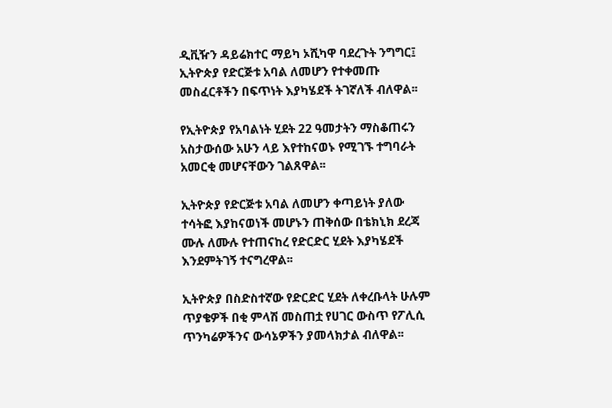ዲቪዥን ዳይሬክተር ማይካ ኦሺካዋ ባደረጉት ንግግር፤ ኢትዮጵያ የድርጅቱ አባል ለመሆን የተቀመጡ መስፈርቶችን በፍጥነት እያካሄደች ትገኛለች ብለዋል፡፡

የኢትዮጵያ የአባልነት ሂደት 22 ዓመታትን ማስቆጠሩን አስታውሰው አሁን ላይ እየተከናወኑ የሚገኙ ተግባራት አመርቂ መሆናቸውን ገልጸዋል፡፡

ኢትዮጵያ የድርጅቱ አባል ለመሆን ቀጣይነት ያለው ተሳትፎ እያከናወነች መሆኑን ጠቅሰው በቴክኒክ ደረጃ ሙሉ ለሙሉ የተጠናከረ የድርድር ሂደት እያካሄደች እንደምትገኝ ተናግረዋል፡፡

ኢትዮጵያ በስድስተኛው የድርድር ሂደት ለቀረቡላት ሁሉም ጥያቄዎች በቂ ምላሽ መስጠቷ የሀገር ውስጥ የፖሊሲ ጥንካሬዎችንና ውሳኔዎችን ያመላክታል ብለዋል፡፡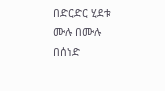በድርድር ሂደቱ ሙሉ በሙሉ በሰነድ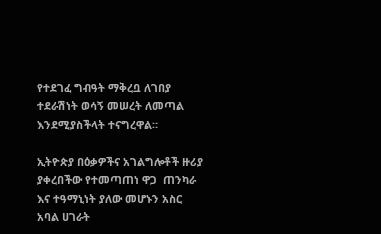የተደገፈ ግብዓት ማቅረቧ ለገበያ ተደራሽነት ወሳኝ መሠረት ለመጣል እንደሚያስችላት ተናግረዋል።

ኢትዮጵያ በዕቃዎችና አገልግሎቶች ዙሪያ ያቀረበችው የተመጣጠነ ዋጋ  ጠንካራ እና ተዓማኒነት ያለው መሆኑን አስር አባል ሀገራት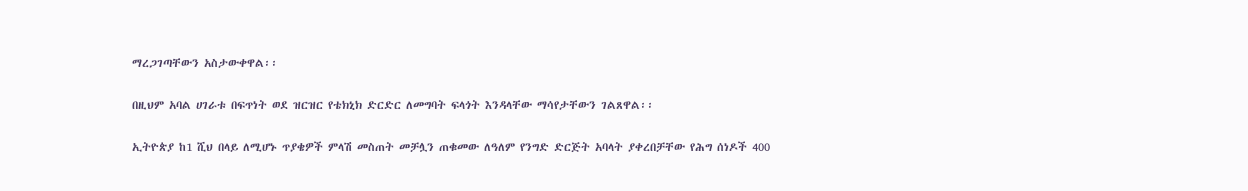ማረጋገጣቸውን አስታውቀዋል፡፡

በዚህም አባል ሀገራቱ በፍጥነት ወደ ዝርዝር የቴክኒክ ድርድር ለመግባት ፍላጎት እንዳላቸው ማሳየታቸውን ገልጸዋል፡፡

ኢትዮጵያ ከ1 ሺህ በላይ ለሚሆኑ ጥያቄዎች ምላሽ መስጠት መቻሏን ጠቁመው ለዓለም የንግድ ድርጅት አባላት ያቀረበቻቸው የሕግ ሰነዶች 400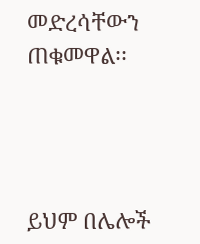መድረሳቸውን ጠቁመዋል፡፡




ይህም በሌሎች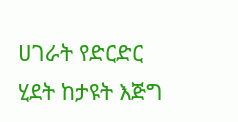ሀገራት የድርድር ሂደት ከታዩት እጅግ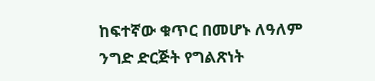ከፍተኛው ቁጥር በመሆኑ ለዓለም ንግድ ድርጅት የግልጽነት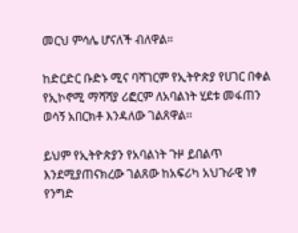መርህ ምሳሌ ሆናለች ብለዋል።

ከድርድር ቡድኑ ሚና ባሻገርም የኢትዮጵያ የሀገር በቀል የኢኮኖሚ ማሻሻያ ሪፎርም ለአባልነት ሂደቱ መፋጠን ወሳኝ አበርክቶ እንዳለው ገልጸዋል፡፡

ይህም የኢትዮጵያን የአባልነት ጉዞ ይበልጥ እንደሚያጠናክረው ገልጸው ከአፍሪካ አህጉራዊ ነፃ የንግድ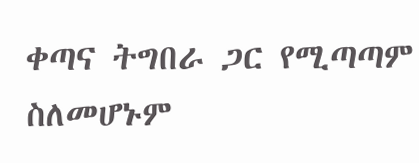ቀጣና ትግበራ ጋር የሚጣጣም ስለመሆኑም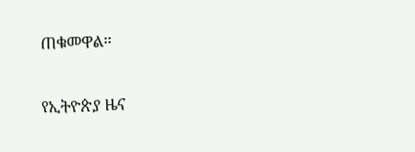ጠቁመዋል፡፡

የኢትዮጵያ ዜና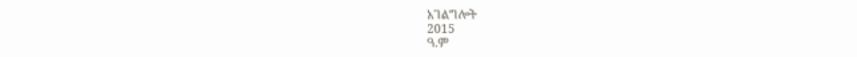አገልግሎት
2015
ዓ.ም